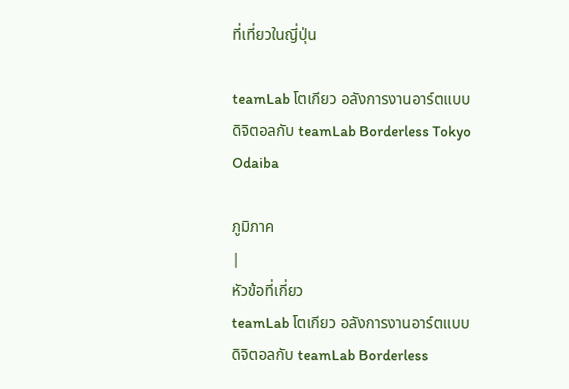ที่เที่ยวในญี่ปุ่น

teamLab โตเกียว อลังการงานอาร์ตแบบดิจิตอลกับ teamLab Borderless Tokyo Odaiba

ภูมิภาค
|
หัวข้อที่เกี่ยว
teamLab โตเกียว อลังการงานอาร์ตแบบดิจิตอลกับ teamLab Borderless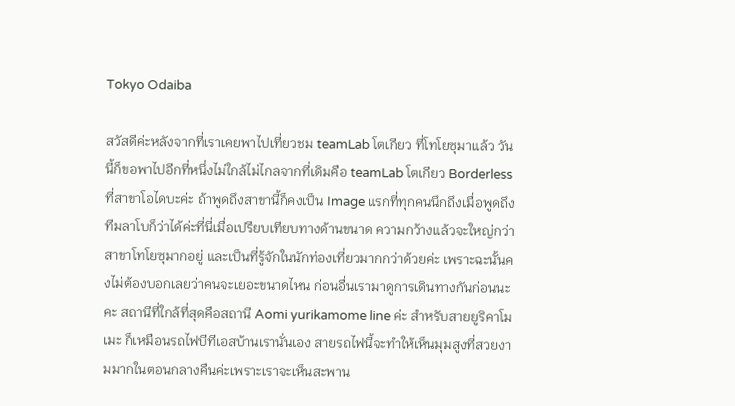Tokyo Odaiba

สวัสดีค่ะหลังจากที่เราเคยพาไปเที่ยวชม teamLab โตเกียว ที่โทโยซุมาแล้ว วันนี้ก็ขอพาไปอีกที่หนึ่งไม่ใกล้ไม่ไกลจากที่เดิมคือ teamLab โตเกียว Borderless ที่สาขาโอไดบะค่ะ ถ้าพูดถึงสาขานี้ก็คงเป็น Image แรกที่ทุกคนนึกถึงเมื่อพูดถึงทีมลาโบก็ว่าได้ค่ะที่นี่เมื่อเปรียบเทียบทางด้านขนาด ความกว้างแล้วจะใหญ่กว่าสาขาโทโยซุมากอยู่ และเป็นที่รู้จักในนักท่องเที่ยวมากกว่าด้วยค่ะ เพราะฉะนั้นคงไม่ต้องบอกเลยว่าคนจะเยอะขนาดไหน ก่อนอื่นเรามาดูการเดินทางกันก่อนนะคะ สถานีที่ใกล้ที่สุดคือสถานี Aomi yurikamome line ค่ะ สำหรับสายยูริคาโมเมะ ก็เหมือนรถไฟบีทีเอสบ้านเรานั่นเอง สายรถไฟนี้จะทำให้เห็นมุมสูงที่สวยงามมากในตอนกลางคืนค่ะเพราะเราจะเห็นสะพาน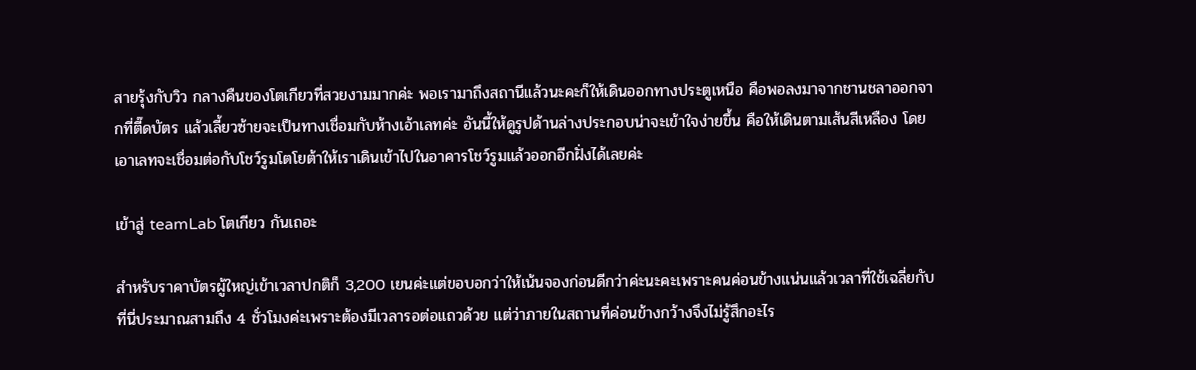สายรุ้งกับวิว กลางคืนของโตเกียวที่สวยงามมากค่ะ พอเรามาถึงสถานีแล้วนะคะก็ให้เดินออกทางประตูเหนือ คือพอลงมาจากชานชลาออกจากที่ตี๊ดบัตร แล้วเลี้ยวซ้ายจะเป็นทางเชื่อมกับห้างเอ้าเลทค่ะ อันนี้ให้ดูรูปด้านล่างประกอบน่าจะเข้าใจง่ายขึ้น คือให้เดินตามเส้นสีเหลือง โดยเอาเลทจะเชื่อมต่อกับโชว์รูมโตโยต้าให้เราเดินเข้าไปในอาคารโชว์รูมแล้วออกอีกฝั่งได้เลยค่ะ

เข้าสู่ teamLab โตเกียว กันเถอะ

สำหรับราคาบัตรผู้ใหญ่เข้าเวลาปกติก็ 3,200 เยนค่ะแต่ขอบอกว่าให้เน้นจองก่อนดีกว่าค่ะนะคะเพราะคนค่อนข้างแน่นแล้วเวลาที่ใช้เฉลี่ยกับที่นี่ประมาณสามถึง 4 ชั่วโมงค่ะเพราะต้องมีเวลารอต่อแถวด้วย แต่ว่าภายในสถานที่ค่อนข้างกว้างจึงไม่รู้สึกอะไร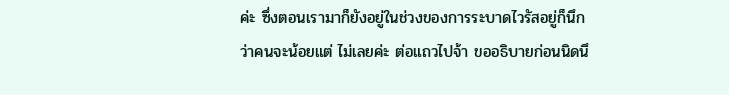ค่ะ ซึ่งตอนเรามาก็ยังอยู่ในช่วงของการระบาดไวรัสอยู่ก็นึกว่าคนจะน้อยแต่ ไม่เลยค่ะ ต่อแถวไปจ้า ขออธิบายก่อนนิดนึ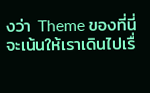งว่า Theme ของที่นี่จะเน้นให้เราเดินไปเรื่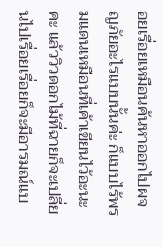อยเรื่อยเหมือนค้นหาออกไปผจญภัยอะไรแบบนั้นค่ะ ก็แบบไร้พรมแดนเหมือนที่เค้าเขียนไว้อะนะคะ แล้ววิวดอกไม้ที่ฉายก็จะเปลี่ยนไปเรื่อยเรื่อยก็จะมีอารมณ์แบ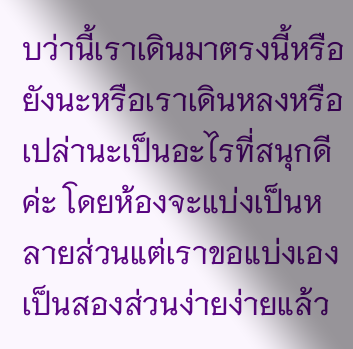บว่านี้เราเดินมาตรงนี้หรือยังนะหรือเราเดินหลงหรือเปล่านะเป็นอะไรที่สนุกดีค่ะ โดยห้องจะแบ่งเป็นหลายส่วนแต่เราขอแบ่งเองเป็นสองส่วนง่ายง่ายแล้ว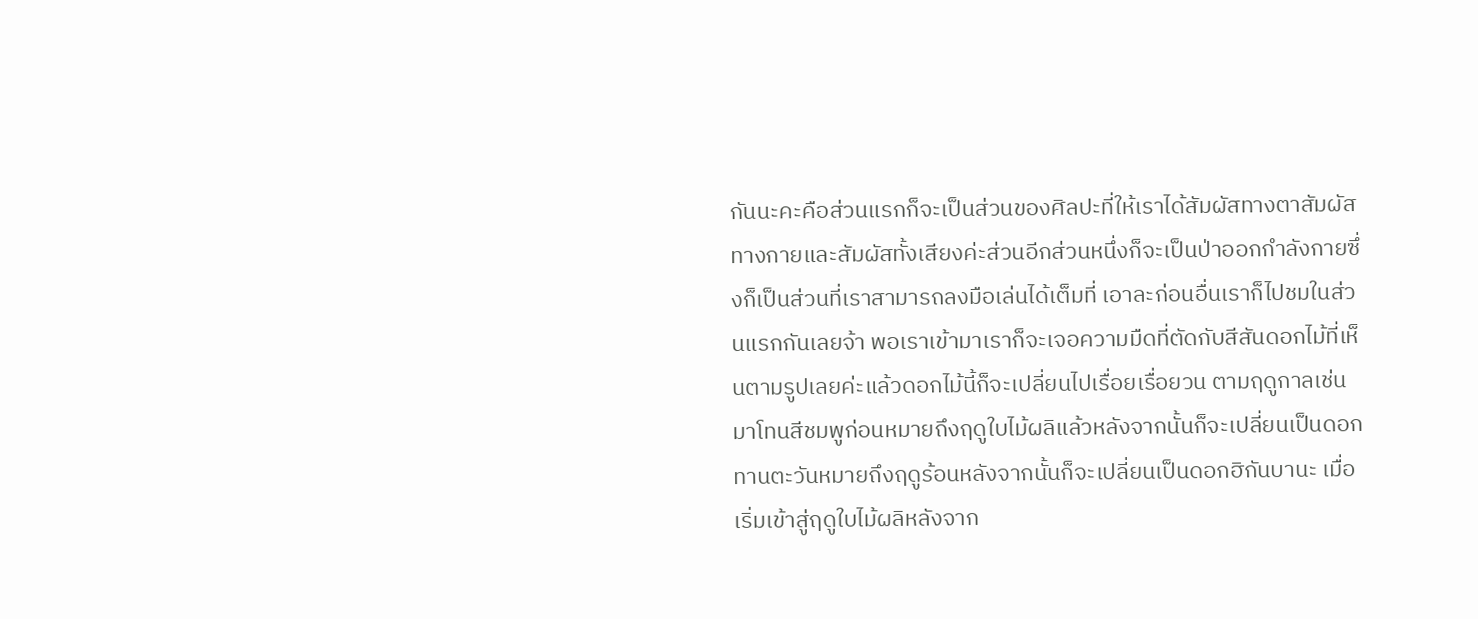กันนะคะคือส่วนแรกก็จะเป็นส่วนของศิลปะที่ให้เราได้สัมผัสทางตาสัมผัสทางกายและสัมผัสทั้งเสียงค่ะส่วนอีกส่วนหนึ่งก็จะเป็นป่าออกกำลังกายซึ่งก็เป็นส่วนที่เราสามารถลงมือเล่นได้เต็มที่ เอาละก่อนอื่นเราก็ไปชมในส่วนแรกกันเลยจ้า พอเราเข้ามาเราก็จะเจอความมืดที่ตัดกับสีสันดอกไม้ที่เห็นตามรูปเลยค่ะแล้วดอกไม้นี้ก็จะเปลี่ยนไปเรื่อยเรื่อยวน ตามฤดูกาลเช่นมาโทนสีชมพูก่อนหมายถึงฤดูใบไม้ผลิแล้วหลังจากนั้นก็จะเปลี่ยนเป็นดอกทานตะวันหมายถึงฤดูร้อนหลังจากนั้นก็จะเปลี่ยนเป็นดอกฮิกันบานะ เมื่อเริ่มเข้าสู่ฤดูใบไม้ผลิหลังจาก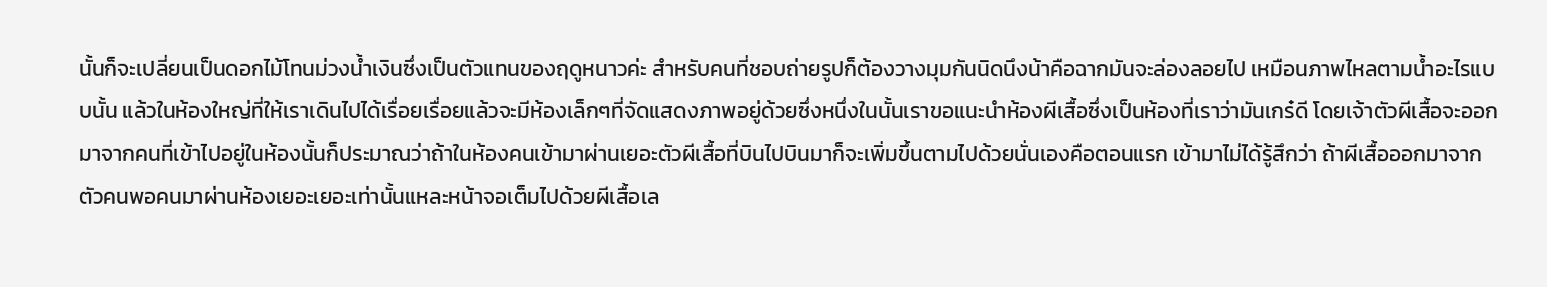นั้นก็จะเปลี่ยนเป็นดอกไม้โทนม่วงน้ำเงินซึ่งเป็นตัวแทนของฤดูหนาวค่ะ สำหรับคนที่ชอบถ่ายรูปก็ต้องวางมุมกันนิดนึงน้าคือฉากมันจะล่องลอยไป เหมือนภาพไหลตามน้ำอะไรแบบนั้น แล้วในห้องใหญ่ที่ให้เราเดินไปได้เรื่อยเรื่อยแล้วจะมีห้องเล็กๆที่จัดแสดงภาพอยู่ด้วยซึ่งหนึ่งในนั้นเราขอแนะนำห้องผีเสื้อซึ่งเป็นห้องที่เราว่ามันเกร๋ดี โดยเจ้าตัวผีเสื้อจะออกมาจากคนที่เข้าไปอยู่ในห้องนั้นก็ประมาณว่าถ้าในห้องคนเข้ามาผ่านเยอะตัวผีเสื้อที่บินไปบินมาก็จะเพิ่มขึ้นตามไปด้วยนั่นเองคือตอนแรก เข้ามาไม่ได้รู้สึกว่า ถ้าผีเสื้อออกมาจากตัวคนพอคนมาผ่านห้องเยอะเยอะเท่านั้นแหละหน้าจอเต็มไปด้วยผีเสื้อเล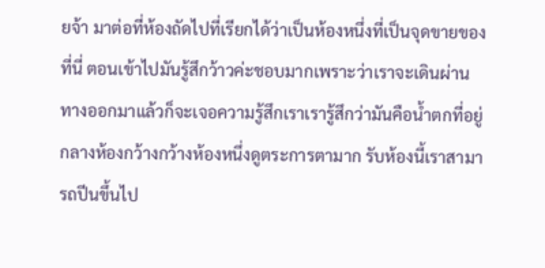ยจ้า มาต่อที่ห้องถัดไปที่เรียกได้ว่าเป็นห้องหนึ่งที่เป็นจุดขายของที่นี่ ตอนเข้าไปมันรู้สึกว้าวค่ะชอบมากเพราะว่าเราจะเดินผ่านทางออกมาแล้วก็จะเจอความรู้สึกเราเรารู้สึกว่ามันคือน้ำตกที่อยู่กลางห้องกว้างกว้างห้องหนึ่งดูตระการตามาก รับห้องนี้เราสามารถปีนขึ้นไป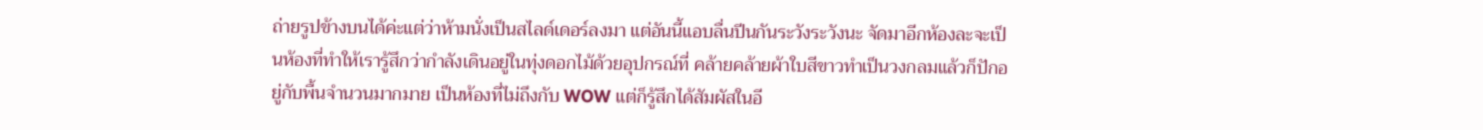ถ่ายรูปข้างบนได้ค่ะแต่ว่าห้ามนั่งเป็นสไลด์เดอร์ลงมา แต่อันนี้แอบลื่นปีนกันระวังระวังนะ จัดมาอีกห้องละจะเป็นห้องที่ทำให้เรารู้สึกว่ากำลังเดินอยู่ในทุ่งดอกไม้ด้วยอุปกรณ์ที่ คล้ายคล้ายผ้าใบสีขาวทำเป็นวงกลมแล้วก็ปักอยู่กับพื้นจำนวนมากมาย เป็นห้องที่ไม่ถึงกับ WOW แต่ก็รู้สึกได้สัมผัสในอี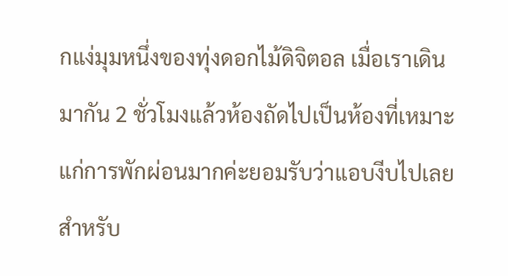กแง่มุมหนึ่งของทุ่งดอกไม้ดิจิตอล เมื่อเราเดินมากัน 2 ชั่วโมงแล้วห้องถัดไปเป็นห้องที่เหมาะแก่การพักผ่อนมากค่ะยอมรับว่าแอบงีบไปเลย สำหรับ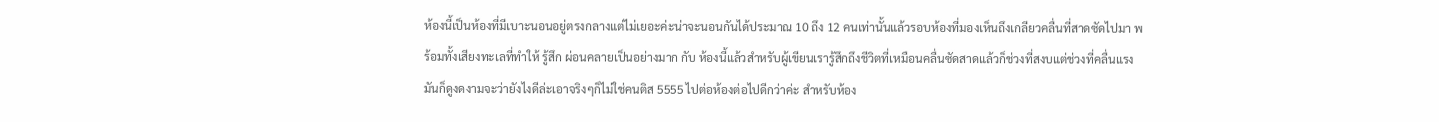ห้องนี้เป็นห้องที่มีเบาะนอนอยู่ตรงกลางแต่ไม่เยอะค่ะน่าจะนอนกันได้ประมาณ 10 ถึง 12 คนเท่านั้นแล้วรอบห้องที่มองเห็นถึงเกลียวคลื่นที่สาดซัดไปมา พร้อมทั้งเสียงทะเลที่ทำให้ รู้สึก ผ่อนคลายเป็นอย่างมาก กับ ห้องนี้แล้วสำหรับผู้เขียนเรารู้สึกถึงชีวิตที่เหมือนคลื่นซัดสาดแล้วก็ช่วงที่สงบแต่ช่วงที่คลื่นแรงมันก็ดูงดงามจะว่ายังไงดีล่ะเอาจริงๆก็ไม่ใช่คนติส 5555 ไปต่อห้องต่อไปดีกว่าค่ะ สำหรับห้อง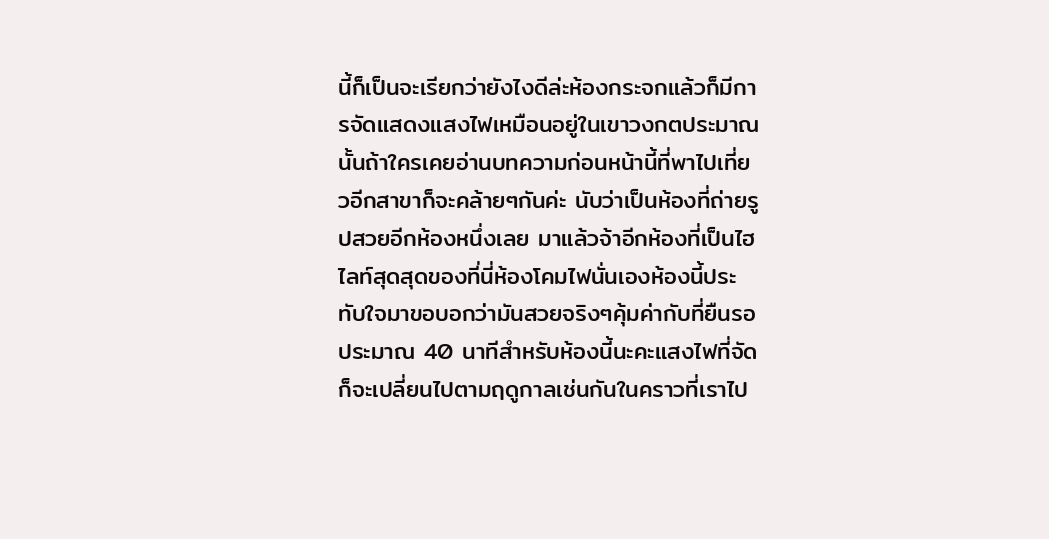นี้ก็เป็นจะเรียกว่ายังไงดีล่ะห้องกระจกแล้วก็มีการจัดแสดงแสงไฟเหมือนอยู่ในเขาวงกตประมาณนั้นถ้าใครเคยอ่านบทความก่อนหน้านี้ที่พาไปเที่ยวอีกสาขาก็จะคล้ายๆกันค่ะ นับว่าเป็นห้องที่ถ่ายรูปสวยอีกห้องหนึ่งเลย มาแล้วจ้าอีกห้องที่เป็นไฮไลท์สุดสุดของที่นี่ห้องโคมไฟนั่นเองห้องนี้ประทับใจมาขอบอกว่ามันสวยจริงๆคุ้มค่ากับที่ยืนรอประมาณ 40 นาทีสำหรับห้องนี้นะคะแสงไฟที่จัดก็จะเปลี่ยนไปตามฤดูกาลเช่นกันในคราวที่เราไป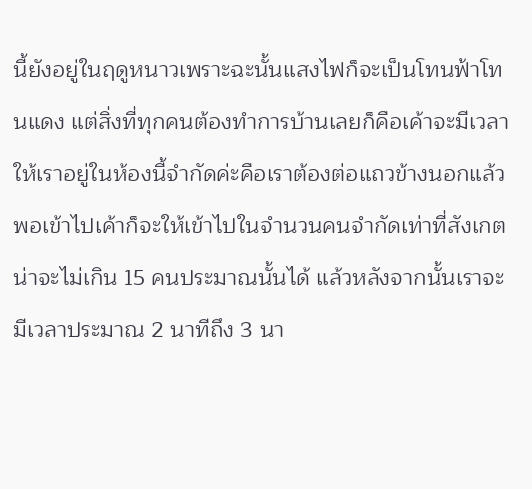นี้ยังอยู่ในฤดูหนาวเพราะฉะนั้นแสงไฟก็จะเป็นโทนฟ้าโทนแดง แต่สิ่งที่ทุกคนต้องทำการบ้านเลยก็คือเค้าจะมีเวลาให้เราอยู่ในห้องนี้จำกัดค่ะคือเราต้องต่อแถวข้างนอกแล้วพอเข้าไปเค้าก็จะให้เข้าไปในจำนวนคนจำกัดเท่าที่สังเกตน่าจะไม่เกิน 15 คนประมาณนั้นได้ แล้วหลังจากนั้นเราจะมีเวลาประมาณ 2 นาทีถึง 3 นา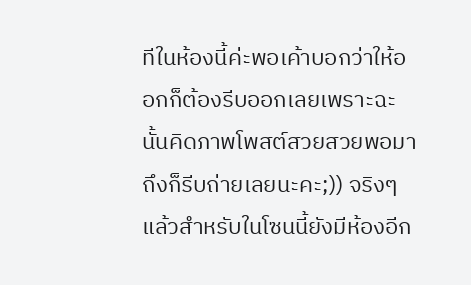ทีในห้องนี้ค่ะพอเค้าบอกว่าให้ออกก็ต้องรีบออกเลยเพราะฉะนั้นคิดภาพโพสต์สวยสวยพอมาถึงก็รีบถ่ายเลยนะคะ;)) จริงๆแล้วสำหรับในโซนนี้ยังมีห้องอีก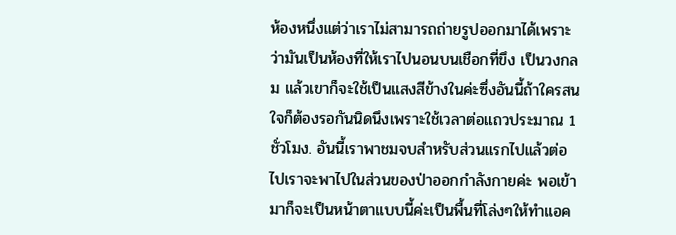ห้องหนึ่งแต่ว่าเราไม่สามารถถ่ายรูปออกมาได้เพราะว่ามันเป็นห้องที่ให้เราไปนอนบนเชือกที่ขึง เป็นวงกลม แล้วเขาก็จะใช้เป็นแสงสีข้างในค่ะซึ่งอันนี้ถ้าใครสนใจก็ต้องรอกันนิดนึงเพราะใช้เวลาต่อแถวประมาณ 1 ชั่วโมง. อันนี้เราพาชมจบสำหรับส่วนแรกไปแล้วต่อไปเราจะพาไปในส่วนของป่าออกกำลังกายค่ะ พอเข้ามาก็จะเป็นหน้าตาแบบนี้ค่ะเป็นพื้นที่โล่งๆให้ทำแอค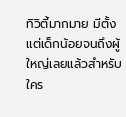ทิวิตี้มากมาย มีตั้งแต่เด็กน้อยจนถึงผู้ใหญ่เลยแล้วสำหรับใคร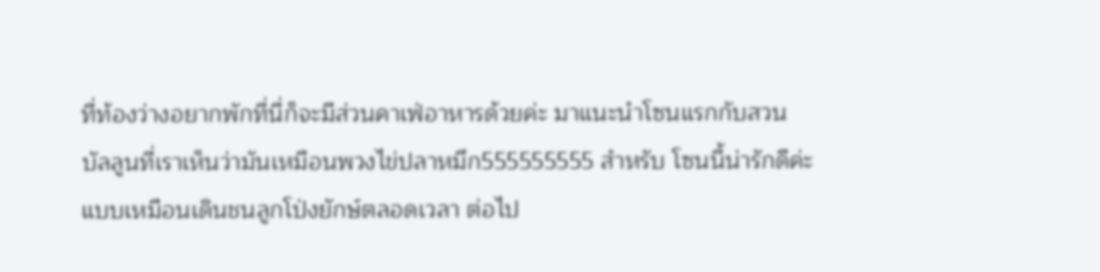ที่ท้องว่างอยากพักที่นี่ก็จะมีส่วนคาเฟ่อาหารด้วยค่ะ มาแนะนำโซนแรกกับสวนบัลลูนที่เราเห็นว่ามันเหมือนพวงไข่ปลาหมึก555555555 สำหรับ โซนนี้น่ารักดีค่ะแบบเหมือนเดินชนลูกโป่งยักษ์ตลอดเวลา ต่อไป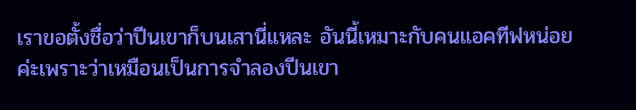เราขอตั้งชื่อว่าปีนเขาก็บนเสานี่แหละ อันนี้เหมาะกับคนแอคทีฟหน่อยค่ะเพราะว่าเหมือนเป็นการจำลองปีนเขา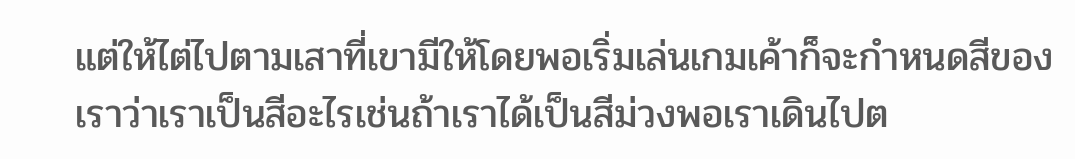แต่ให้ไต่ไปตามเสาที่เขามีให้โดยพอเริ่มเล่นเกมเค้าก็จะกำหนดสีของเราว่าเราเป็นสีอะไรเช่นถ้าเราได้เป็นสีม่วงพอเราเดินไปต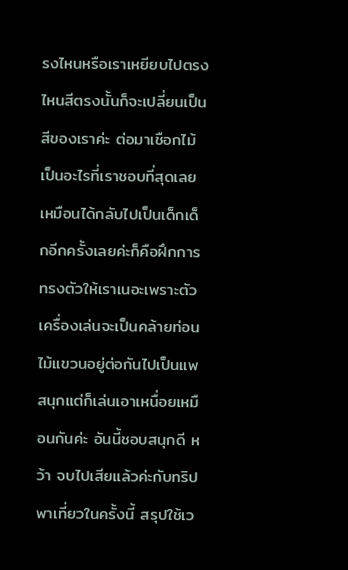รงไหนหรือเราเหยียบไปตรงไหนสีตรงนั้นก็จะเปลี่ยนเป็นสีของเราค่ะ ต่อมาเชือกไม้เป็นอะไรที่เราชอบที่สุดเลยเหมือนได้กลับไปเป็นเด็กเด็กอีกครั้งเลยค่ะก็คือฝึกการทรงตัวให้เราเนอะเพราะตัวเครื่องเล่นจะเป็นคล้ายท่อนไม้แขวนอยู่ต่อกันไปเป็นแพสนุกแต่ก็เล่นเอาเหนื่อยเหมือนกันค่ะ อันนี้ชอบสนุกดี หว้า จบไปเสียแล้วค่ะกับทริปพาเที่ยวในครั้งนี้ สรุปใช้เว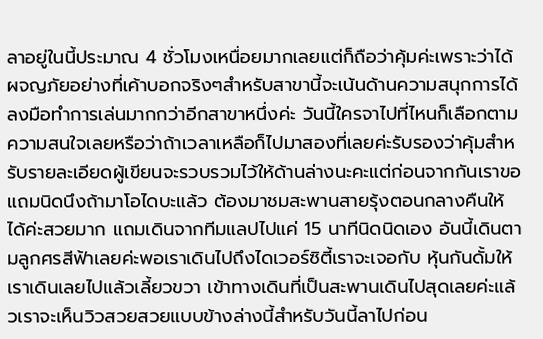ลาอยู่ในนี้ประมาณ 4 ชั่วโมงเหนื่อยมากเลยแต่ก็ถือว่าคุ้มค่ะเพราะว่าได้ผจญภัยอย่างที่เค้าบอกจริงๆสำหรับสาขานี้จะเน้นด้านความสนุกการได้ลงมือทำการเล่นมากกว่าอีกสาขาหนึ่งค่ะ วันนี้ใครจาไปที่ไหนก็เลือกตามความสนใจเลยหรือว่าถ้าเวลาเหลือก็ไปมาสองที่เลยค่ะรับรองว่าคุ้มสำหรับรายละเอียดผู้เขียนจะรวบรวมไว้ให้ด้านล่างนะคะแต่ก่อนจากกันเราขอแถมนิดนึงถ้ามาโอไดบะแล้ว ต้องมาชมสะพานสายรุ้งตอนกลางคืนให้ได้ค่ะสวยมาก แถมเดินจากทีมแลปไปแค่ 15 นาทีนิดนิดเอง อันนี้เดินตามลูกศรสีฟ้าเลยค่ะพอเราเดินไปถึงไดเวอร์ซิตี้เราจะเจอกับ หุ้นกันดั้มให้เราเดินเลยไปแล้วเลี้ยวขวา เข้าทางเดินที่เป็นสะพานเดินไปสุดเลยค่ะแล้วเราจะเห็นวิวสวยสวยแบบข้างล่างนี้สำหรับวันนี้ลาไปก่อน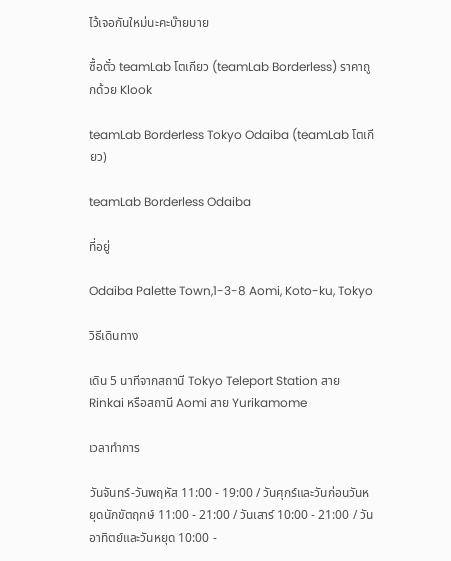ไว้เจอกันใหม่นะคะบ๊ายบาย

ซื้อตั๋ว teamLab โตเกียว (teamLab Borderless) ราคาถูกด้วย Klook

teamLab Borderless Tokyo Odaiba (teamLab โตเกียว)

teamLab Borderless Odaiba

ที่อยู่

Odaiba Palette Town,1-3-8 Aomi, Koto-ku, Tokyo

วิธีเดินทาง

เดิน 5 นาทีจากสถานี Tokyo Teleport Station สาย Rinkai หรือสถานี Aomi สาย Yurikamome

เวลาทำการ

วันจันทร์-วันพฤหัส 11:00 - 19:00 / วันศุกร์และวันก่อนวันหยุดนักขัตฤกษ์ 11:00 - 21:00 / วันเสาร์ 10:00 - 21:00 / วันอาทิตย์และวันหยุด 10:00 -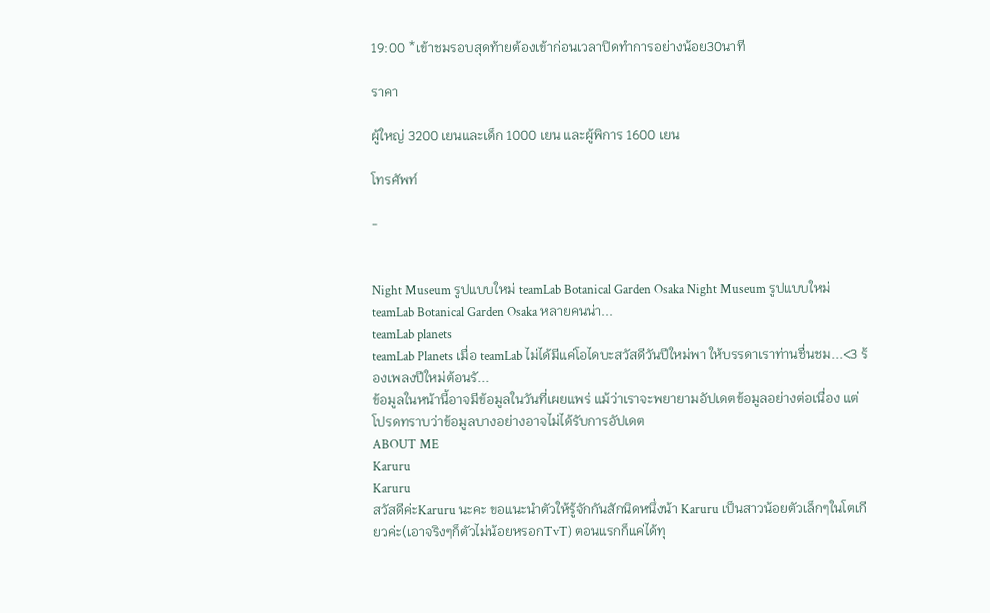19:00 *เข้าชมรอบสุดท้ายต้องเข้าก่อนเวลาปิดทำการอย่างน้อย30นาที

ราคา

ผู้ใหญ่ 3200 เยนและเด็ก 1000 เยน และผู้พิการ 1600 เยน

โทรศัพท์

-


Night Museum รูปแบบใหม่ teamLab Botanical Garden Osaka Night Museum รูปแบบใหม่ teamLab Botanical Garden Osaka หลายคนน่า...
teamLab planets
teamLab Planets เมื่อ teamLab ไม่ได้มีแค่โอไดบะสวัสดีวันปีใหม่พา ให้บรรดาเราท่านชื่นชม...<3 ร้องเพลงปีใหม่ต้อนรั...
ข้อมูลในหน้านี้อาจมีข้อมูลในวันที่เผยแพร่ แม้ว่าเราจะพยายามอัปเดตข้อมูลอย่างต่อเนื่อง แต่โปรดทราบว่าข้อมูลบางอย่างอาจไม่ได้รับการอัปเดต
ABOUT ME
Karuru
Karuru
สวัสดีค่ะKaruru นะคะ ขอแนะนำตัวให้รู้จักกันสักนิดหนึ่งน้า Karuru เป็นสาวน้อยตัวเล็กๆในโตเกียวค่ะ(เอาจริงๆก็ตัวไม่น้อยหรอกTvT) ตอนแรกก็แค่ได้ทุ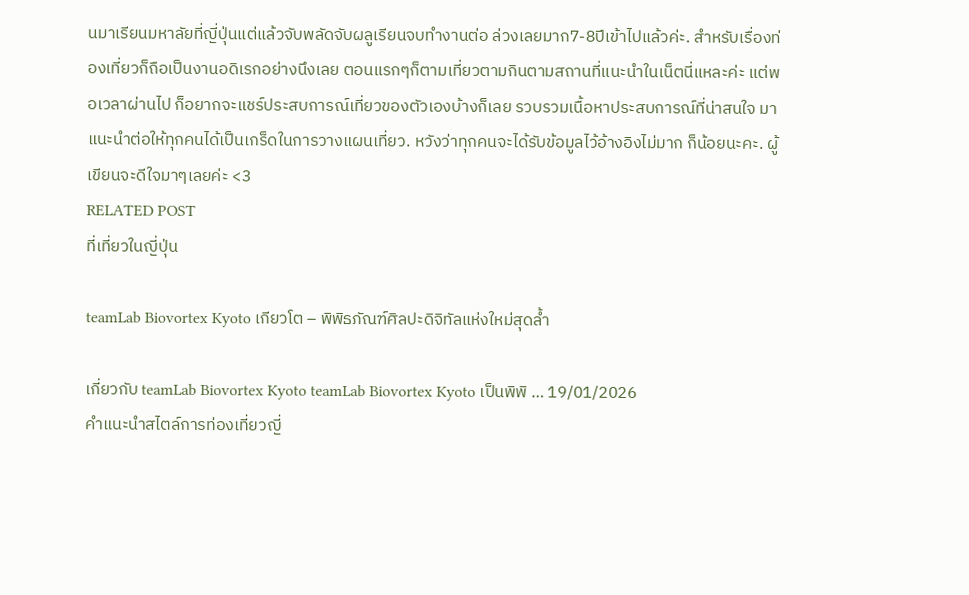นมาเรียนมหาลัยที่ญี่ปุ่นแต่แล้วจับพลัดจับผลูเรียนจบทำงานต่อ ล่วงเลยมาก7-8ปีเข้าไปแล้วค่ะ. สำหรับเรื่องท่องเที่ยวก็ถือเป็นงานอดิเรกอย่างนึงเลย ตอนแรกๆก็ตามเที่ยวตามกินตามสถานที่แนะนำในเน็ตนี่แหละค่ะ แต่พอเวลาผ่านไป ก็อยากจะแชร์ประสบการณ์เที่ยวของตัวเองบ้างก็เลย รวบรวมเนื้อหาประสบการณ์ที่น่าสนใจ มาแนะนำต่อให้ทุกคนได้เป็นเกร็ดในการวางแผนเที่ยว. หวังว่าทุกคนจะได้รับข้อมูลไว้อ้างอิงไม่มาก ก็น้อยนะคะ. ผู้เขียนจะดีใจมาๆเลยค่ะ <3
RELATED POST
ที่เที่ยวในญี่ปุ่น

teamLab Biovortex Kyoto เกียวโต – พิพิธภัณฑ์ศิลปะดิจิทัลแห่งใหม่สุดล้ำ

เกี่ยวกับ teamLab Biovortex Kyoto teamLab Biovortex Kyoto เป็นพิพิ … 19/01/2026
คำแนะนำสไตล์การท่องเที่ยวญี่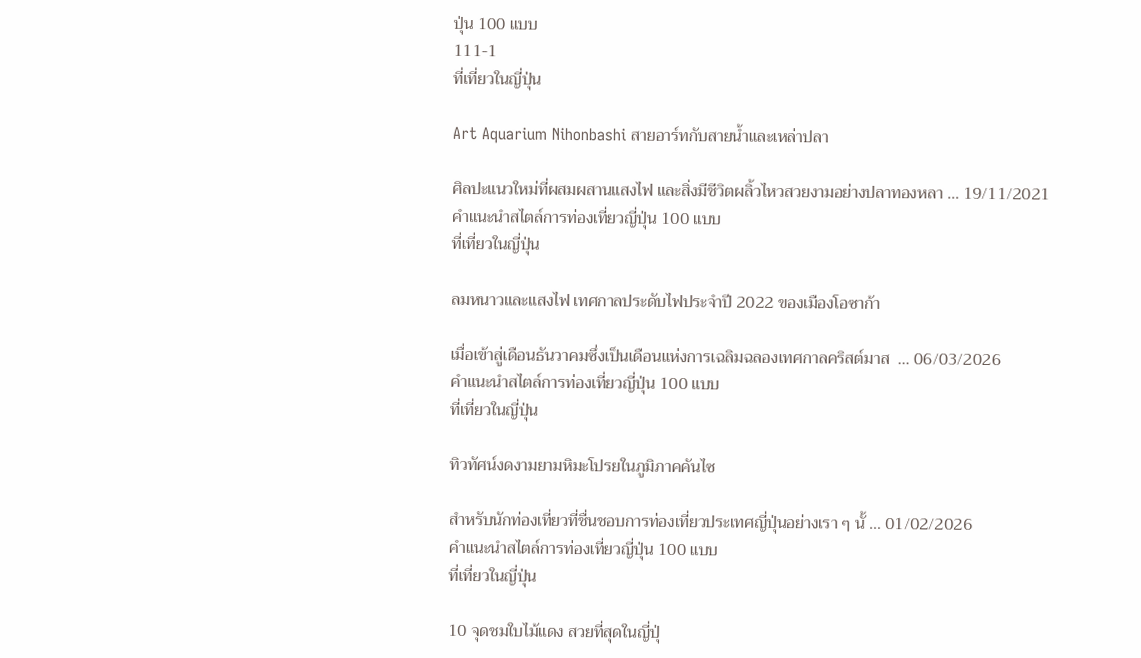ปุ่น 100 แบบ
111-1
ที่เที่ยวในญี่ปุ่น

Art Aquarium Nihonbashi สายอาร์ทกับสายน้ำและเหล่าปลา

ศิลปะแนวใหม่ที่ผสมผสานแสงไฟ และสิ่งมีชีวิตผลิ้วไหวสวยงามอย่างปลาทองหลา … 19/11/2021
คำแนะนำสไตล์การท่องเที่ยวญี่ปุ่น 100 แบบ
ที่เที่ยวในญี่ปุ่น

ลมหนาวและแสงไฟ เทศกาลประดับไฟประจำปี 2022 ของเมืองโอซาก้า

เมื่อเข้าสู่เดือนธันวาคมซึ่งเป็นเดือนแห่งการเฉลิมฉลองเทศกาลคริสต์มาส  … 06/03/2026
คำแนะนำสไตล์การท่องเที่ยวญี่ปุ่น 100 แบบ
ที่เที่ยวในญี่ปุ่น

ทิวทัศน์งดงามยามหิมะโปรยในภูมิภาคคันไซ

สำหรับนักท่องเที่ยวที่ชื่นชอบการท่องเที่ยวประเทศญี่ปุ่นอย่างเรา ๆ นั้ … 01/02/2026
คำแนะนำสไตล์การท่องเที่ยวญี่ปุ่น 100 แบบ
ที่เที่ยวในญี่ปุ่น

10 จุดชมใบไม้แดง สวยที่สุดในญี่ปุ่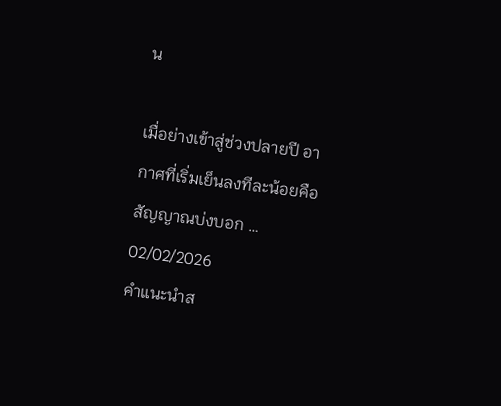น

เมื่อย่างเข้าสู่ช่วงปลายปี อากาศที่เริ่มเย็นลงทีละน้อยคือสัญญาณบ่งบอก … 02/02/2026
คำแนะนำส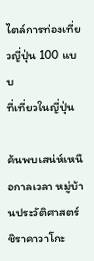ไตล์การท่องเที่ยวญี่ปุ่น 100 แบบ
ที่เที่ยวในญี่ปุ่น

ค้นพบเสน่ห์เหนือกาลเวลา หมู่บ้านประวัติศาสตร์ชิราคาวาโกะ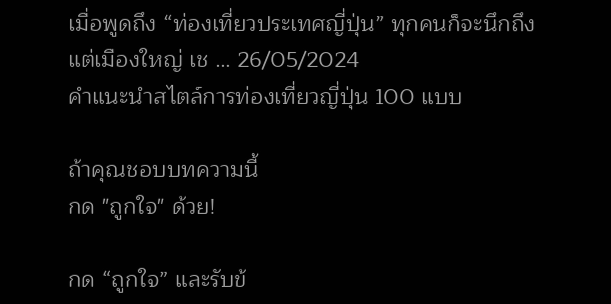เมื่อพูดถึง “ท่องเที่ยวประเทศญี่ปุ่น” ทุกคนก็จะนึกถึงแต่เมืองใหญ่ เช … 26/05/2024
คำแนะนำสไตล์การท่องเที่ยวญี่ปุ่น 100 แบบ

ถ้าคุณชอบบทความนี้
กด "ถูกใจ" ด้วย!

กด “ถูกใจ” และรับข้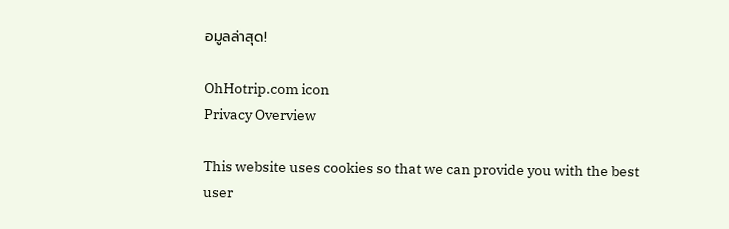อมูลล่าสุด!

OhHotrip.com icon
Privacy Overview

This website uses cookies so that we can provide you with the best user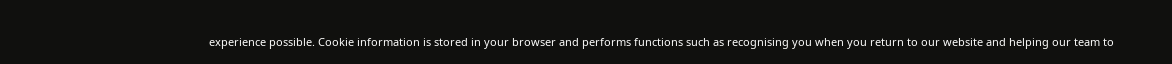experience possible. Cookie information is stored in your browser and performs functions such as recognising you when you return to our website and helping our team to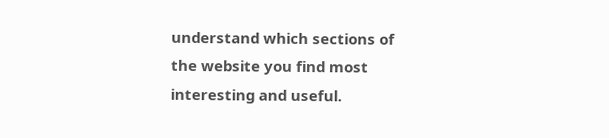understand which sections of the website you find most interesting and useful.